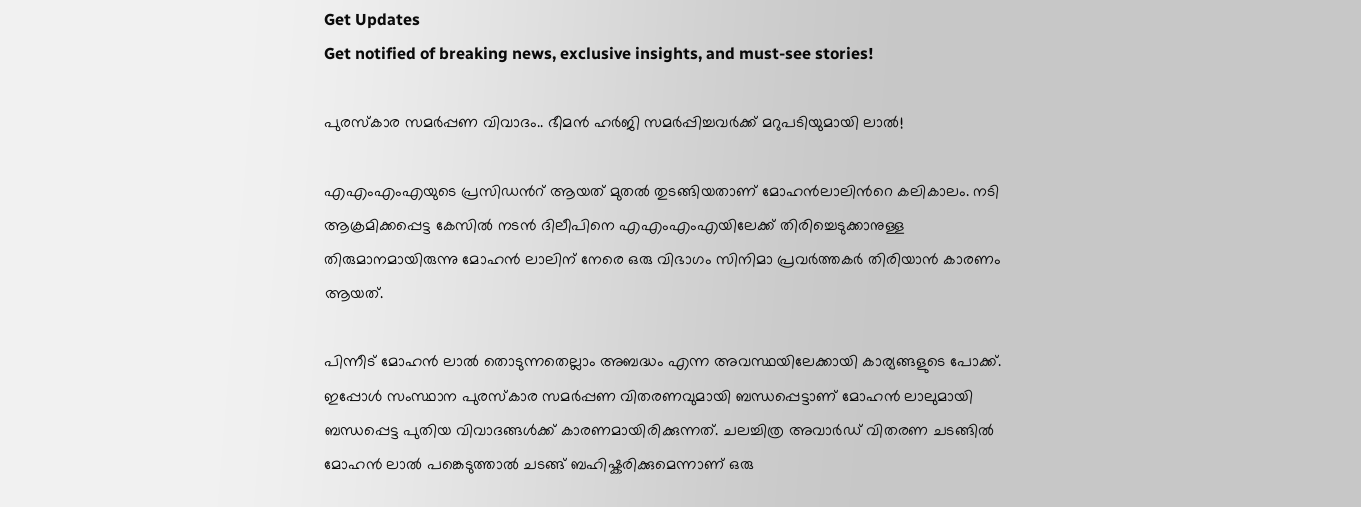Get Updates
Get notified of breaking news, exclusive insights, and must-see stories!

പുരസ്കാര സമര്‍പ്പണ വിവാദം.. ഭീമന്‍ ഹര്‍ജി സമര്‍പ്പിച്ചവര്‍ക്ക് മറുപടിയുമായി ലാല്‍!

എഎംഎംഎയുടെ പ്രസിഡന്‍റ് ആയത് മുതല്‍ തുടങ്ങിയതാണ് മോഹന്‍ലാലിന്‍റെ കലികാലം. നടി ആക്രമിക്കപ്പെട്ട കേസില്‍ നടന്‍ ദിലീപിനെ എഎംഎംഎയിലേക്ക് തിരിച്ചെടുക്കാനുള്ള തിരുമാനമായിരുന്നു മോഹന്‍ ലാലിന് നേരെ ഒരു വിഭാഗം സിനിമാ പ്രവര്‍ത്തകര്‍ തിരിയാന്‍ കാരണം ആയത്.

പിന്നീട് മോഹന്‍ ലാല്‍ തൊടുന്നതെല്ലാം അബദ്ധം എന്ന അവസ്ഥയിലേക്കായി കാര്യങ്ങളുടെ പോക്ക്. ഇപ്പോള്‍ സംസ്ഥാന പുരസ്കാര സമര്‍പ്പണ വിതരണവുമായി ബന്ധപ്പെട്ടാണ് മോഹന്‍ ലാലുമായി ബന്ധപ്പെട്ട പുതിയ വിവാദങ്ങള്‍ക്ക് കാരണമായിരിക്കുന്നത്. ചലച്ചിത്ര അവാര്‍ഡ് വിതരണ ചടങ്ങില്‍ മോഹന്‍ ലാല്‍ പങ്കെടുത്താല്‍ ചടങ്ങ് ബഹിഷ്കരിക്കുമെന്നാണ് ഒരു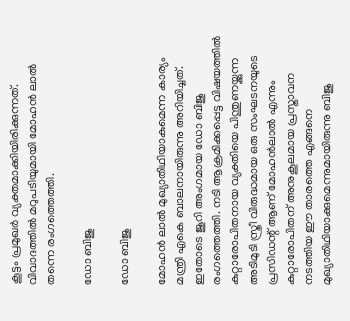കൂട്ടം പ്രമുഖര്‍ വ്യക്തമാക്കിയിരിക്കുന്നത്. വിവാദത്തില്‍ മറുപടിയുമായി മോഹന്‍ ലാല്‍ തന്നെ രംഗത്തെത്തി.

ഡോ ബിജു

ഡോ ബിജു

മോഹന്‍ ലാല്‍ മുഖ്യാതിഥിയാകുമെന്ന കാര്യം മന്ത്രി എകെ ബാലനായിരുന്നു അറിയിച്ചത്. ഇതോടെ ജൂറി അംഗമായ ഡോ ബിജു രംഗത്തെത്തി. നടി ആക്രമിക്കപ്പെട്ട വിഷയത്തിൽ കുറ്റാരോപിതനായ വ്യക്തിയെ പിന്തുണയ്ക്കുന്ന അടിമുടി സ്ത്രീ വിരുദ്ധമായ ഒരു സംഘടനയുടെ പ്രസിഡന്റ് ആണ് മോഹന്‍ലാല്‍ എന്നും കുറ്റാരോപിതന് അനുകൂലമായ പ്രസ്താവന നടത്തിയ ഈ താരത്തെ എങ്ങനെ മുഖ്യാതിഥിയാക്കുമെന്നുമായിരുന്നു ബിജു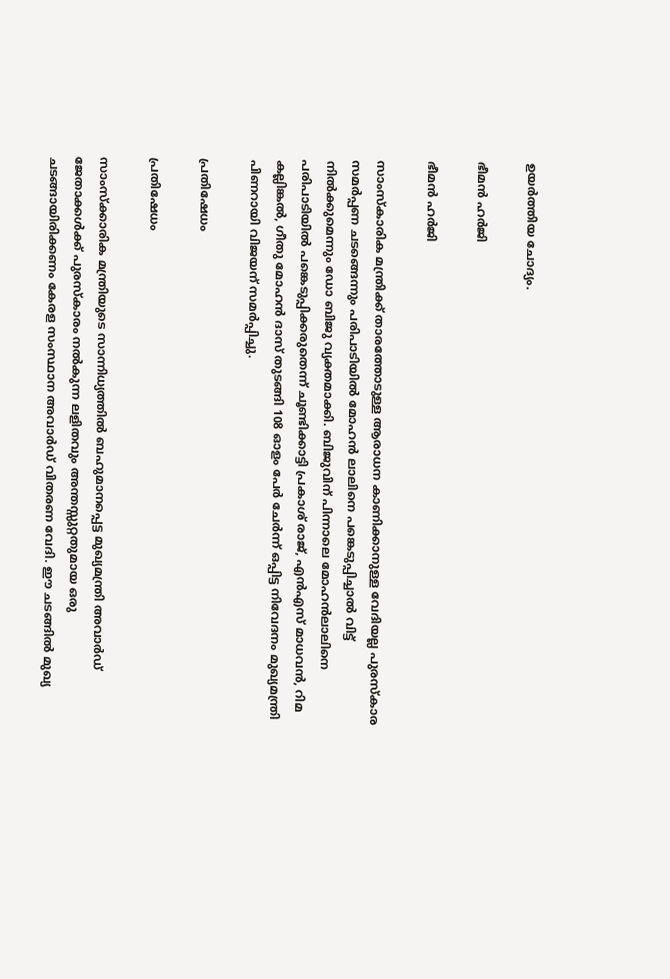ഉയര്‍ത്തിയ ചോദ്യം.

ഭീമന്‍ ഹര്‍ജി

ഭീമന്‍ ഹര്‍ജി

സാംസ്കാരിക മന്ത്രിക്ക് താരത്തോടുള്ള ആരാധന കാണിക്കാനുള്ള വേദിയല്ല പുരസ്കാര സമര്‍പ്പണ ചടങ്ങെന്നും പരിപാടിയില്‍ മോഹന്‍ ലാലിനെ പങ്കെടുപ്പിച്ചാല്‍ വിട്ട് നില്‍ക്കുമെന്നും ഡോ ബിജു വ്യക്തമാക്കി. ബിജുവിന് പിന്നാലെ മോഹന്‍ലാലിനെ പരിപാടിയില്‍ പങ്കെടുപ്പിക്കരുതെന്ന് ചൂണ്ടിക്കാട്ടി പ്രകാശ് രാജ്, എന്‍എസ് മാധവന്‍, റിമ കല്ലിങ്കല്‍, ഗീതു മോഹന്‍ ദാസ് തുടങ്ങി 108 ഓളം പേര്‍ ചേര്‍ന്ന് ഒപ്പിട്ട നിവേദനം മുഖ്യമന്ത്രി പിണറായി വിജയന് സമര്‍പ്പിച്ചു.

പ്രതിഷേധം

പ്രതിഷേധം

സാംസ്‌ക്കാരിക മന്ത്രിയുടെ സാന്നിധ്യത്തില്‍ ബഹുമാനപ്പെട്ട മുഖ്യമന്ത്രി അവാര്‍ഡ് ജേതാക്കള്‍ക്ക് പുരസ്‌കാരം നല്‍കുന്ന ലളിതവും അന്തസ്സുറ്റതുമായ ഒരു ചടങ്ങായിരിക്കണം കേരള സംസ്ഥാന അവാര്‍ഡ് വിതരണ വേദി. ഈ ചടങ്ങില്‍ മുഖ്യ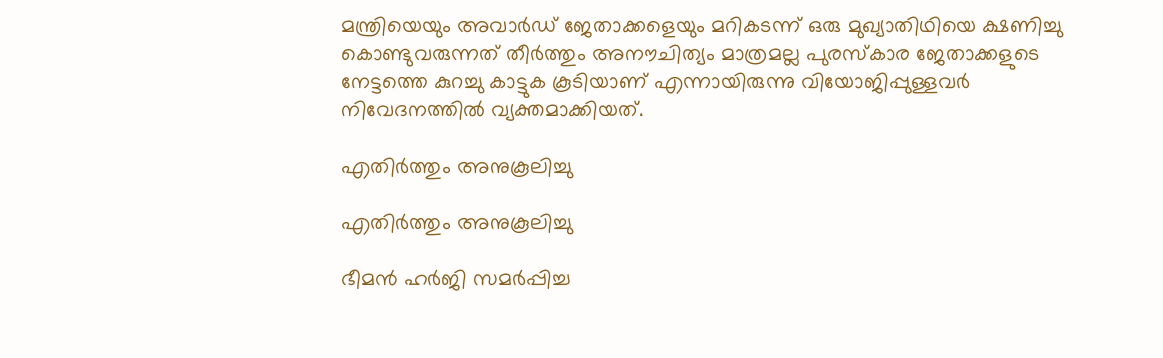മന്ത്രിയെയും അവാര്‍ഡ് ജേതാക്കളെയും മറികടന്ന് ഒരു മുഖ്യാതിഥിയെ ക്ഷണിച്ചു കൊണ്ടുവരുന്നത് തീര്‍ത്തും അനൗചിത്യം മാത്രമല്ല പുരസ്‌കാര ജേതാക്കളുടെ നേട്ടത്തെ കുറച്ചു കാട്ടുക കൂടിയാണ് എന്നായിരുന്നു വിയോജിപ്പുള്ളവര്‍ നിവേദനത്തില്‍ വ്യക്തമാക്കിയത്.

എതിര്‍ത്തും അനുകൂലിച്ചു

എതിര്‍ത്തും അനുകൂലിച്ചു

ഭീമന്‍ ഹര്‍ജി സമര്‍പ്പിച്ച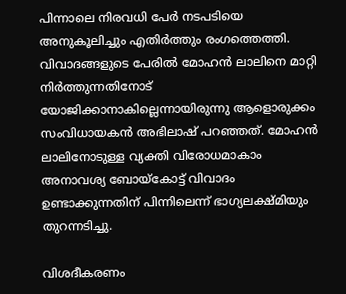പിന്നാലെ നിരവധി പേര്‍ നടപടിയെ അനുകൂലിച്ചും എതിര്‍ത്തും രംഗത്തെത്തി. വിവാദങ്ങളുടെ പേരില്‍ മോഹന്‍ ലാലിനെ മാറ്റി നിര്‍ത്തുന്നതിനോട് യോജിക്കാനാകില്ലെന്നായിരുന്നു ആളൊരുക്കം സംവിധായകന്‍ അഭിലാഷ് പറഞ്ഞത്. മോഹന്‍ ലാലിനോടുള്ള വ്യക്തി വിരോധമാകാം അനാവശ്യ ബോയ്കോട്ട് വിവാദം ഉണ്ടാക്കുന്നതിന് പിന്നിലെന്ന് ഭാഗ്യലക്ഷ്മിയും തുറന്നടിച്ചു.

വിശദീകരണം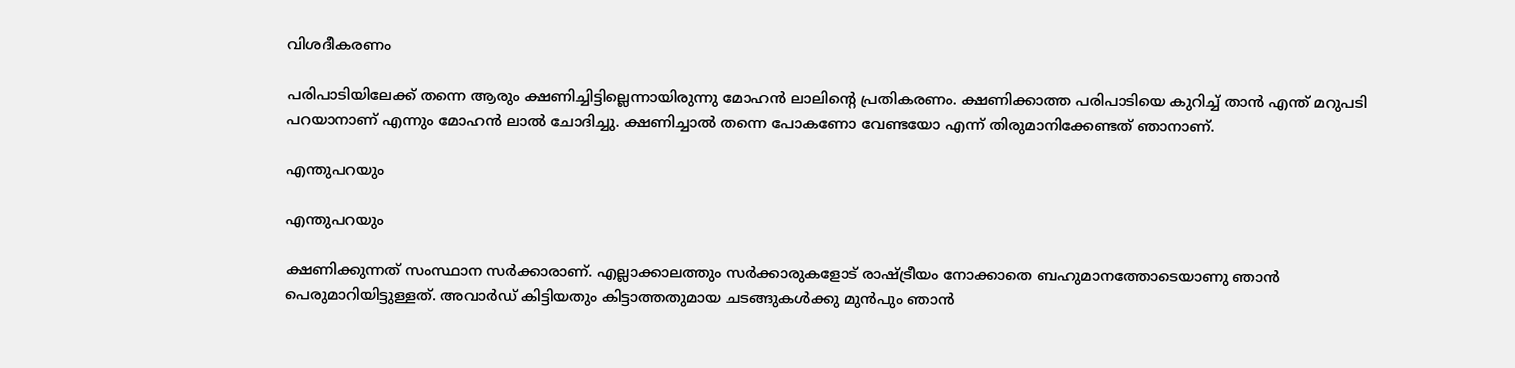വിശദീകരണം

പരിപാടിയിലേക്ക് തന്നെ ആരും ക്ഷണിച്ചിട്ടില്ലെന്നായിരുന്നു മോഹന്‍ ലാലിന്‍റെ പ്രതികരണം. ക്ഷണിക്കാത്ത പരിപാടിയെ കുറിച്ച് താന്‍ എന്ത് മറുപടി പറയാനാണ് എന്നും മോഹന്‍ ലാല്‍ ചോദിച്ചു. ക്ഷണിച്ചാല്‍ തന്നെ പോകണോ വേണ്ടയോ എന്ന് തിരുമാനിക്കേണ്ടത് ഞാനാണ്.

എന്തുപറയും

എന്തുപറയും

ക്ഷണിക്കുന്നത് സംസ്ഥാന സര്‍ക്കാരാണ്. എല്ലാക്കാലത്തും സര്‍ക്കാരുകളോട് രാഷ്ട്രീയം നോക്കാതെ ബഹുമാനത്തോടെയാണു ഞാന്‍ പെരുമാറിയിട്ടുള്ളത്. അവാര്‍ഡ് കിട്ടിയതും കിട്ടാത്തതുമായ ചടങ്ങുകള്‍ക്കു മുന്‍പും ഞാന്‍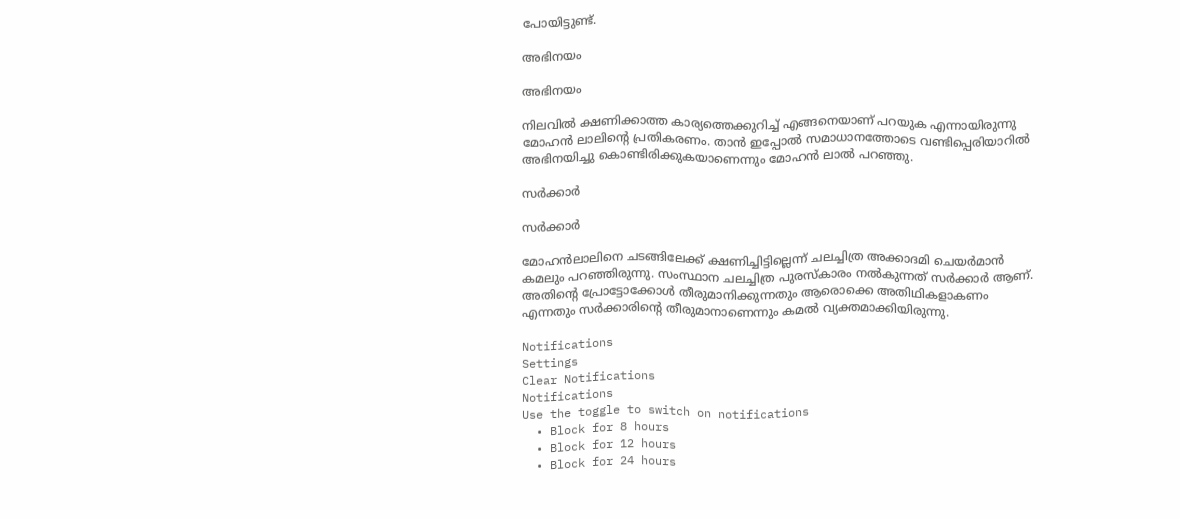പോയിട്ടുണ്ട്.

അഭിനയം

അഭിനയം

നിലവില്‍ ക്ഷണിക്കാത്ത കാര്യത്തെക്കുറിച്ച് എങ്ങനെയാണ് പറയുക എന്നായിരുന്നു മോഹന്‍ ലാലിന്‍റെ പ്രതികരണം. താന്‍ ഇപ്പോല്‍ സമാധാനത്തോടെ വണ്ടിപ്പെരിയാറില്‍ അഭിനയിച്ചു കൊണ്ടിരിക്കുകയാണെന്നും മോഹന്‍ ലാല്‍ പറഞ്ഞു.

സര്‍ക്കാര്‍

സര്‍ക്കാര്‍

മോഹന്‍ലാലിനെ ചടങ്ങിലേക്ക് ക്ഷണിച്ചിട്ടില്ലെന്ന് ചലച്ചിത്ര അക്കാദമി ചെയര്‍മാന്‍ കമലും പറഞ്ഞിരുന്നു. സംസ്ഥാന ചലച്ചിത്ര പുരസ്‌കാരം നല്‍കുന്നത് സര്‍ക്കാര്‍ ആണ്. അതിന്റെ പ്രോട്ടോക്കോള്‍ തീരുമാനിക്കുന്നതും ആരൊക്കെ അതിഥികളാകണം എന്നതും സര്‍ക്കാരിന്റെ തീരുമാനാണെന്നും കമല്‍ വ്യക്തമാക്കിയിരുന്നു.

Notifications
Settings
Clear Notifications
Notifications
Use the toggle to switch on notifications
  • Block for 8 hours
  • Block for 12 hours
  • Block for 24 hours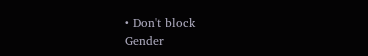• Don't block
Gender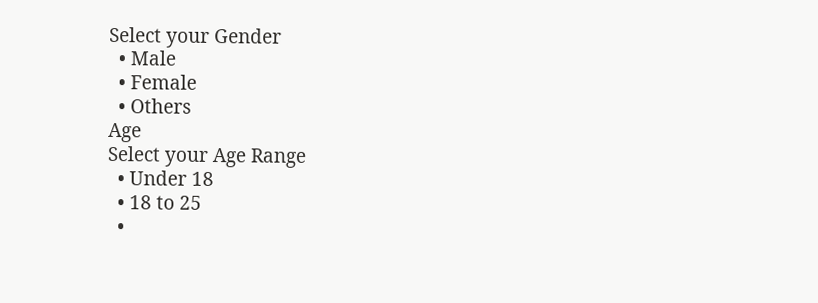Select your Gender
  • Male
  • Female
  • Others
Age
Select your Age Range
  • Under 18
  • 18 to 25
  •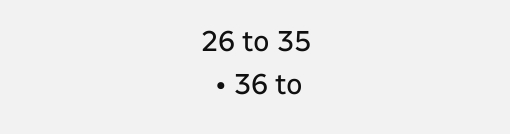26 to 35
  • 36 to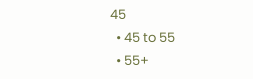45
  • 45 to 55
  • 55+